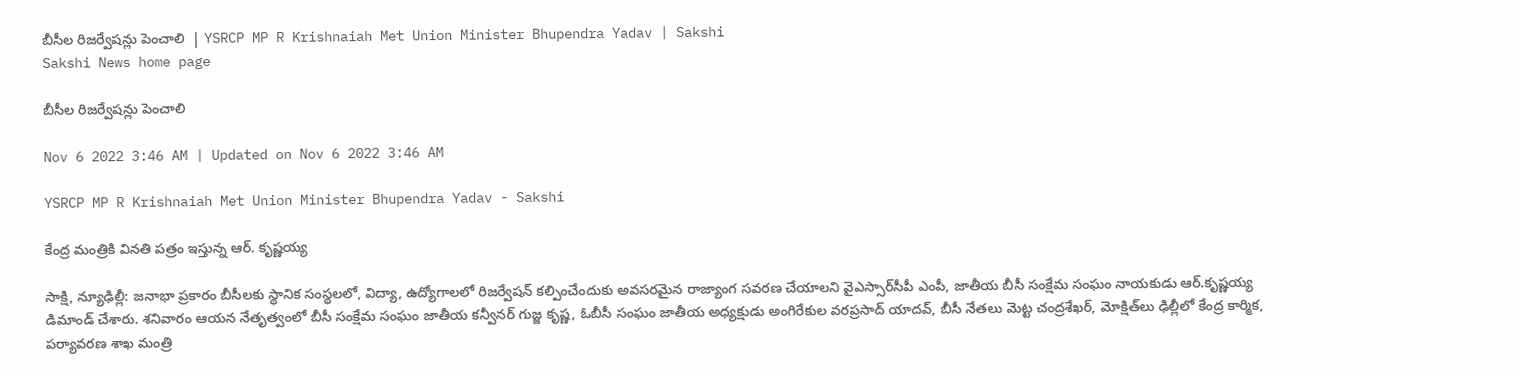బీసీల రిజర్వేషన్లు పెంచాలి  | YSRCP MP R Krishnaiah Met Union Minister Bhupendra Yadav | Sakshi
Sakshi News home page

బీసీల రిజర్వేషన్లు పెంచాలి

Nov 6 2022 3:46 AM | Updated on Nov 6 2022 3:46 AM

YSRCP MP R Krishnaiah Met Union Minister Bhupendra Yadav - Sakshi

కేంద్ర మంత్రికి వినతి పత్రం ఇస్తున్న ఆర్‌. కృష్ణయ్య

సాక్షి, న్యూఢిల్లీ: జనాభా ప్రకారం బీసీలకు స్థానిక సంస్థలలో, విద్యా, ఉద్యోగాలలో రిజర్వేషన్‌ కల్పించేందుకు అవసరమైన రాజ్యాంగ సవరణ చేయాలని వైఎస్సార్‌సీపీ ఎంపీ, జాతీయ బీసీ సంక్షేమ సంఘం నాయకుడు ఆర్‌.కృష్ణయ్య డిమాండ్‌ చేశారు. శనివారం ఆయన నేతృత్వంలో బీసీ సంక్షేమ సంఘం జాతీయ కన్వీనర్‌ గుజ్జ కృష్ణ, ఓబీసీ సంఘం జాతీయ అధ్యక్షుడు అంగిరేకుల వరప్రసాద్‌ యాదవ్, బీసీ నేతలు మెట్ట చంద్రశేఖర్, మోక్షిత్‌లు ఢిల్లీలో కేంద్ర కార్మిక, పర్యావరణ శాఖ మంత్రి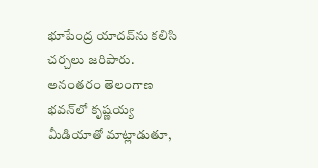భూపేంద్ర యాదవ్‌ను కలిసి చర్చలు జరిపారు. అనంతరం తెలంగాణ భవన్‌లో కృష్ణయ్య మీడియాతో మాట్లాడుతూ,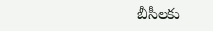బీసీలకు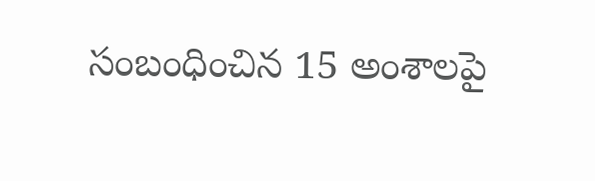సంబంధించిన 15 అంశాలపై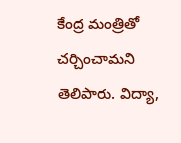కేంద్ర మంత్రితో చర్చించామని తెలిపారు. విద్యా,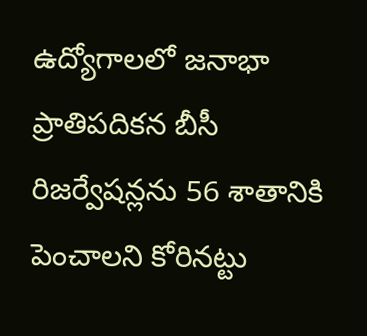ఉద్యోగాలలో జనాభా ప్రాతిపదికన బీసీ రిజర్వేషన్లను 56 శాతానికి పెంచాలని కోరినట్టు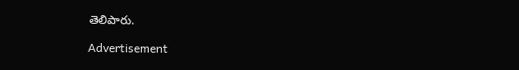తెలిపారు.

Advertisement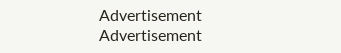Advertisement
Advertisement